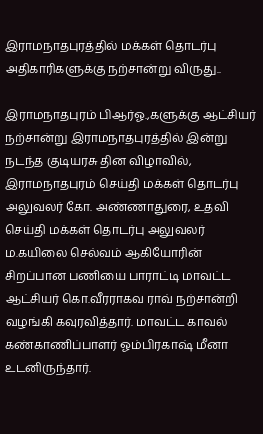இராமநாதபுரத்தில் மக்கள் தொடர்பு அதிகாரிகளுக்கு நற்சான்று விருது..

இராமநாதபுரம் பிஆர்ஓ.,களுக்கு ஆட்சியர் நற்சான்று இராமநாதபுரத்தில் இன்று நடந்த குடியரசு தின விழாவில், இராமநாதபுரம் செய்தி மக்கள் தொடர்பு அலுவலர் கோ. அண்ணாதுரை, உதவி செய்தி மக்கள் தொடர்பு அலுவலர் ம.கயிலை செல்வம் ஆகியோரின் சிறப்பான பணியை பாராட்டி மாவட்ட ஆட்சியர் கொ.வீரராகவ ராவ் நற்சான்றி வழங்கி கவுரவித்தார். மாவட்ட காவல் கண்காணிப்பாளர் ஓம்பிரகாஷ் மீனா உடனிருந்தார்.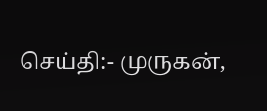செய்தி:- முருகன்,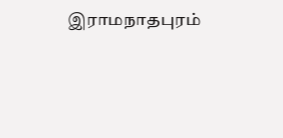இராமநாதபுரம்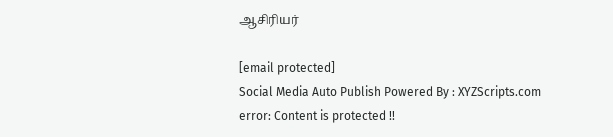ஆசிரியர்

[email protected]
Social Media Auto Publish Powered By : XYZScripts.com
error: Content is protected !!